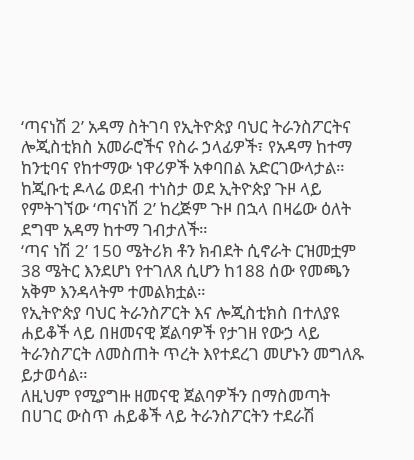‘ጣናነሽ 2’ አዳማ ስትገባ የኢትዮጵያ ባህር ትራንስፖርትና ሎጂስቲክስ አመራሮችና የስራ ኃላፊዎች፣ የአዳማ ከተማ ከንቲባና የከተማው ነዋሪዎች አቀባበል አድርገውላታል።
ከጂቡቲ ዶላሬ ወደብ ተነስታ ወደ ኢትዮጵያ ጉዞ ላይ የምትገኘው ‘ጣናነሽ 2’ ከረጅም ጉዞ በኋላ በዛሬው ዕለት ደግሞ አዳማ ከተማ ገብታለች።
‘ጣና ነሽ 2’ 150 ሜትሪክ ቶን ክብደት ሲኖራት ርዝመቷም 38 ሜትር እንደሆነ የተገለጸ ሲሆን ከ188 ሰው የመጫን አቅም እንዳላትም ተመልክቷል።
የኢትዮጵያ ባህር ትራንስፖርት እና ሎጂስቲክስ በተለያዩ ሐይቆች ላይ በዘመናዊ ጀልባዎች የታገዘ የውኃ ላይ ትራንስፖርት ለመስጠት ጥረት እየተደረገ መሆኑን መግለጹ ይታወሳል።
ለዚህም የሚያግዙ ዘመናዊ ጀልባዎችን በማስመጣት በሀገር ውስጥ ሐይቆች ላይ ትራንስፖርትን ተደራሽ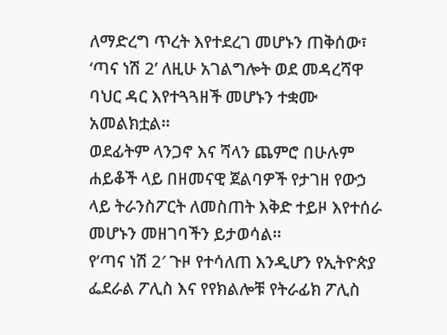ለማድረግ ጥረት እየተደረገ መሆኑን ጠቅሰው፣ ‘ጣና ነሽ 2’ ለዚሁ አገልግሎት ወደ መዳረሻዋ ባህር ዳር እየተጓጓዘች መሆኑን ተቋሙ አመልክቷል።
ወደፊትም ላንጋኖ እና ሻላን ጨምሮ በሁሉም ሐይቆች ላይ በዘመናዊ ጀልባዎች የታገዘ የውኃ ላይ ትራንስፖርት ለመስጠት እቅድ ተይዞ እየተሰራ መሆኑን መዘገባችን ይታወሳል።
የ’ጣና ነሽ 2′ ጉዞ የተሳለጠ እንዲሆን የኢትዮጵያ ፌደራል ፖሊስ እና የየክልሎቹ የትራፊክ ፖሊስ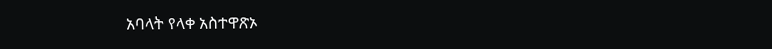አባላት የላቀ አስተዋጽኦ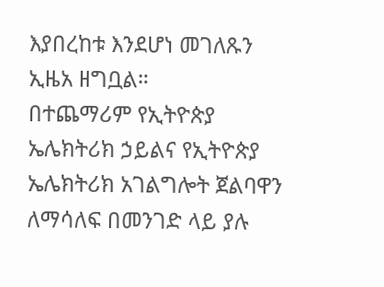እያበረከቱ እንደሆነ መገለጹን ኢዜአ ዘግቧል።
በተጨማሪም የኢትዮጵያ ኤሌክትሪክ ኃይልና የኢትዮጵያ ኤሌክትሪክ አገልግሎት ጀልባዋን ለማሳለፍ በመንገድ ላይ ያሉ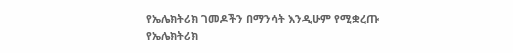የኤሌክትሪክ ገመዶችን በማንሳት እንዲሁም የሚቋረጡ የኤሌክትሪክ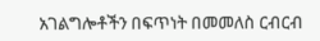አገልግሎቶችን በፍጥነት በመመለስ ርብርብ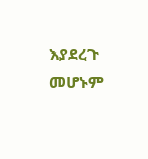እያደረጉ መሆኑም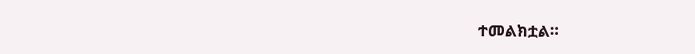ተመልክቷል።